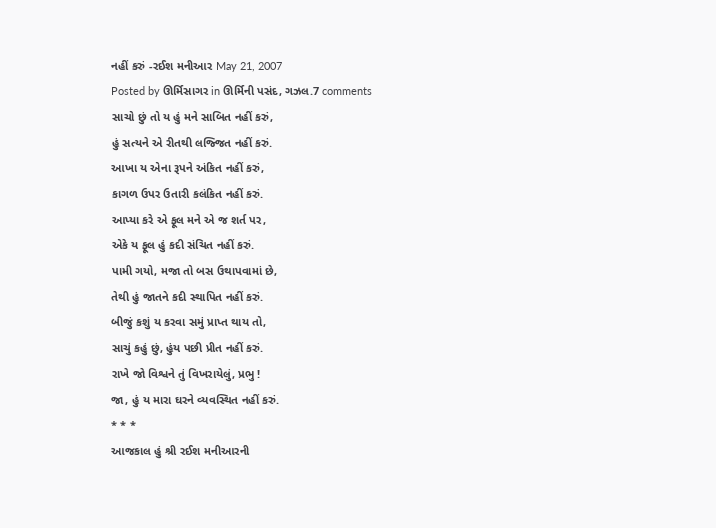નહીં કરું -રઈશ મનીઆર May 21, 2007
Posted by ઊર્મિસાગર in ઊર્મિની પસંદ, ગઝલ.7 comments
સાચો છું તો ય હું મને સાબિત નહીં કરું,
હું સત્યને એ રીતથી લજ્જિત નહીં કરું.
આખા ય એના રૂપને અંકિત નહીં કરું,
કાગળ ઉપર ઉતારી કલંકિત નહીં કરું.
આપ્યા કરે એ ફૂલ મને એ જ શર્ત પર,
એકે ય ફૂલ હું કદી સંચિત નહીં કરું.
પામી ગયો, મજા તો બસ ઉથાપવામાં છે,
તેથી હું જાતને કદી સ્થાપિત નહીં કરું.
બીજું કશું ય કરવા સમું પ્રાપ્ત થાય તો,
સાચું કહું છું, હુંય પછી પ્રીત નહીં કરું.
રાખે જો વિશ્વને તું વિખરાયેલું, પ્રભુ !
જા, હું ય મારા ઘરને વ્યવસ્થિત નહીં કરું.
* * *
આજકાલ હું શ્રી રઈશ મનીઆરની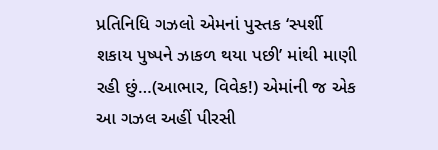પ્રતિનિધિ ગઝલો એમનાં પુસ્તક ‘સ્પર્શી શકાય પુષ્પને ઝાકળ થયા પછી’ માંથી માણી રહી છું…(આભાર, વિવેક!) એમાંની જ એક આ ગઝલ અહીં પીરસી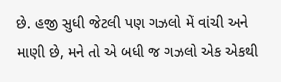છે. હજી સુધી જેટલી પણ ગઝલો મેં વાંચી અને માણી છે, મને તો એ બધી જ ગઝલો એક એકથી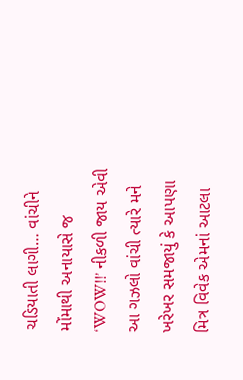ચડિયાતી લાગી… વાંચીને મોંમાથી અનાયાસે જ ‘WOW!!’ નીકળી જાય એવી આ ગઝલો વાંચી ત્યારે મને ખરેખર સમજાયું કે આપણા મિત્ર વિવેક એમનાં આટલા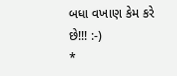બધા વખાણ કેમ કરે છે!!! :-)
*